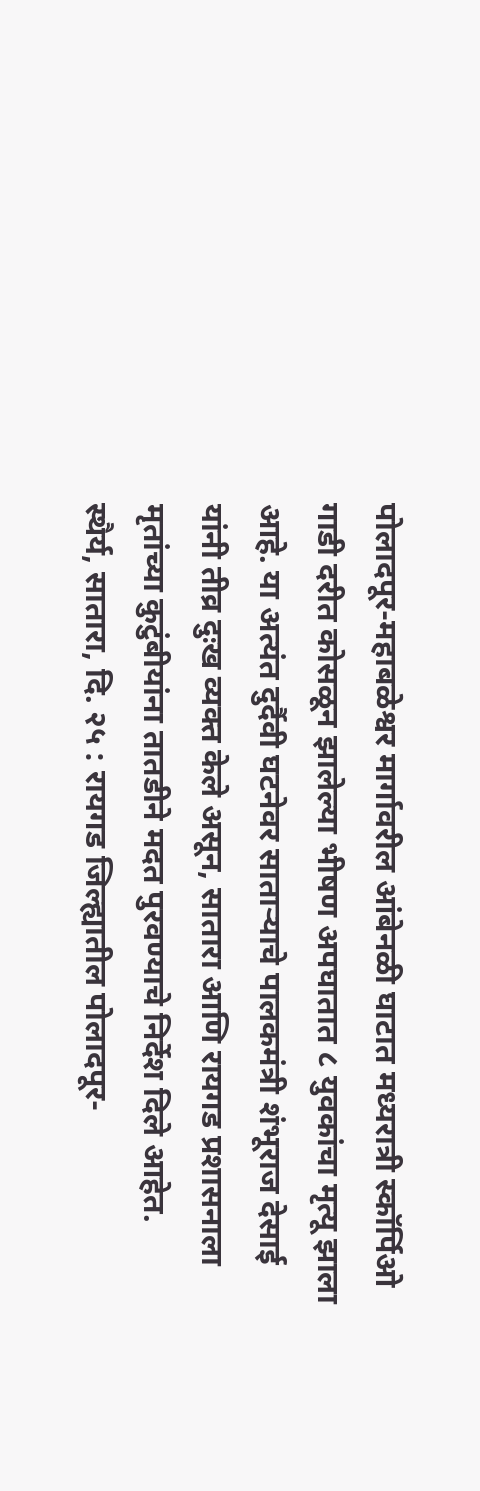पोलादपूर-महाबळेश्वर मार्गावरील आंबेनळी घाटात मध्यरात्री स्कॉर्पिओ गाडी दरीत कोसळून झालेल्या भीषण अपघातात ८ युवकांचा मृत्यू झाला आहे. या अत्यंत दुर्दैवी घटनेवर साताऱ्याचे पालकमंत्री शंभूराज देसाई यांनी तीव्र दुःख व्यक्त केले असून, सातारा आणि रायगड प्रशासनाला मृतांच्या कुटुंबीयांना तातडीने मदत पुरवण्याचे निर्देश दिले आहेत.
स्थैर्य, सातारा, दि. २५ : रायगड जिल्ह्यातील पोलादपूर-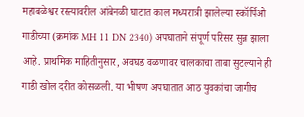महाबळेश्वर रस्त्यावरील आंबेनळी घाटात काल मध्यरात्री झालेल्या स्कॉर्पिओ गाडीच्या (क्रमांक MH 11 DN 2340) अपघाताने संपूर्ण परिसर सुन्न झाला आहे. प्राथमिक माहितीनुसार, अवघड वळणावर चालकाचा ताबा सुटल्याने ही गाडी खोल दरीत कोसळली. या भीषण अपघातात आठ युवकांचा जागीच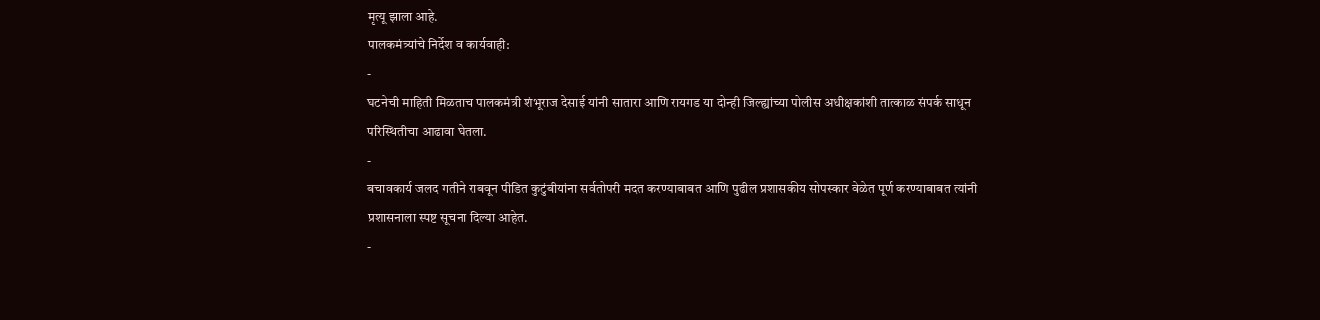मृत्यू झाला आहे.
पालकमंत्र्यांचे निर्देश व कार्यवाही:
-
घटनेची माहिती मिळताच पालकमंत्री शंभूराज देसाई यांनी सातारा आणि रायगड या दोन्ही जिल्ह्यांच्या पोलीस अधीक्षकांशी तात्काळ संपर्क साधून परिस्थितीचा आढावा घेतला.
-
बचावकार्य जलद गतीने राबवून पीडित कुटुंबीयांना सर्वतोपरी मदत करण्याबाबत आणि पुढील प्रशासकीय सोपस्कार वेळेत पूर्ण करण्याबाबत त्यांनी प्रशासनाला स्पष्ट सूचना दिल्या आहेत.
-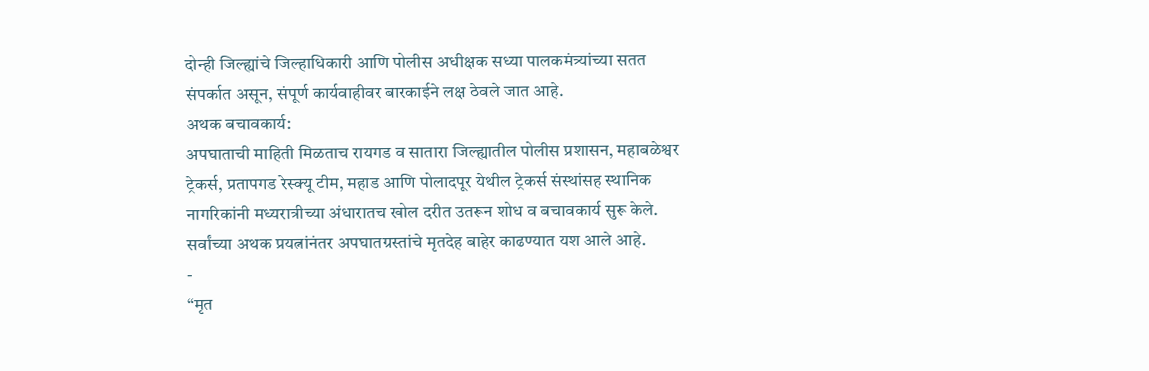दोन्ही जिल्ह्यांचे जिल्हाधिकारी आणि पोलीस अधीक्षक सध्या पालकमंत्र्यांच्या सतत संपर्कात असून, संपूर्ण कार्यवाहीवर बारकाईने लक्ष ठेवले जात आहे.
अथक बचावकार्य:
अपघाताची माहिती मिळताच रायगड व सातारा जिल्ह्यातील पोलीस प्रशासन, महाबळेश्वर ट्रेकर्स, प्रतापगड रेस्क्यू टीम, महाड आणि पोलादपूर येथील ट्रेकर्स संस्थांसह स्थानिक नागरिकांनी मध्यरात्रीच्या अंधारातच खोल दरीत उतरून शोध व बचावकार्य सुरू केले. सर्वांच्या अथक प्रयत्नांनंतर अपघातग्रस्तांचे मृतदेह बाहेर काढण्यात यश आले आहे.
-
“मृत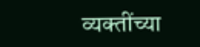व्यक्तींच्या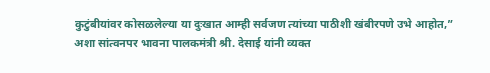कुटुंबीयांवर कोसळलेल्या या दुःखात आम्ही सर्वजण त्यांच्या पाठीशी खंबीरपणे उभे आहोत,” अशा सांत्वनपर भावना पालकमंत्री श्री. देसाई यांनी व्यक्त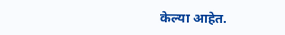केल्या आहेत.